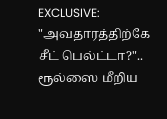EXCLUSIVE: "அவதாரத்திற்கே சீட் பெல்ட்டா?".. ரூல்ஸை மீறிய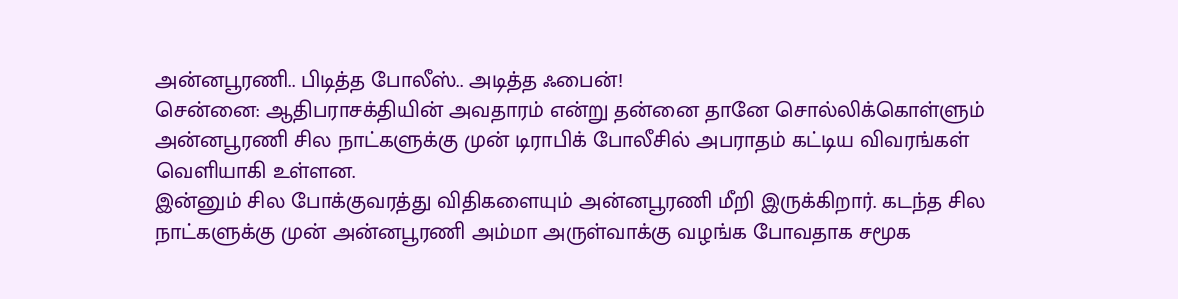அன்னபூரணி.. பிடித்த போலீஸ்.. அடித்த ஃபைன்!
சென்னை: ஆதிபராசக்தியின் அவதாரம் என்று தன்னை தானே சொல்லிக்கொள்ளும் அன்னபூரணி சில நாட்களுக்கு முன் டிராபிக் போலீசில் அபராதம் கட்டிய விவரங்கள் வெளியாகி உள்ளன.
இன்னும் சில போக்குவரத்து விதிகளையும் அன்னபூரணி மீறி இருக்கிறார். கடந்த சில நாட்களுக்கு முன் அன்னபூரணி அம்மா அருள்வாக்கு வழங்க போவதாக சமூக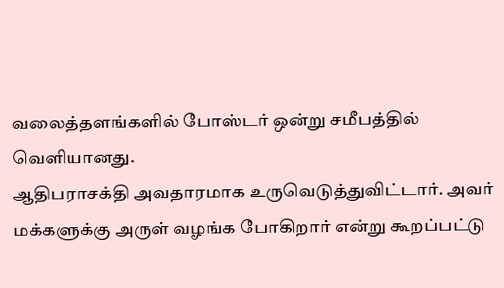வலைத்தளங்களில் போஸ்டர் ஒன்று சமீபத்தில் வெளியானது.
ஆதிபராசக்தி அவதாரமாக உருவெடுத்துவிட்டார். அவர் மக்களுக்கு அருள் வழங்க போகிறார் என்று கூறப்பட்டு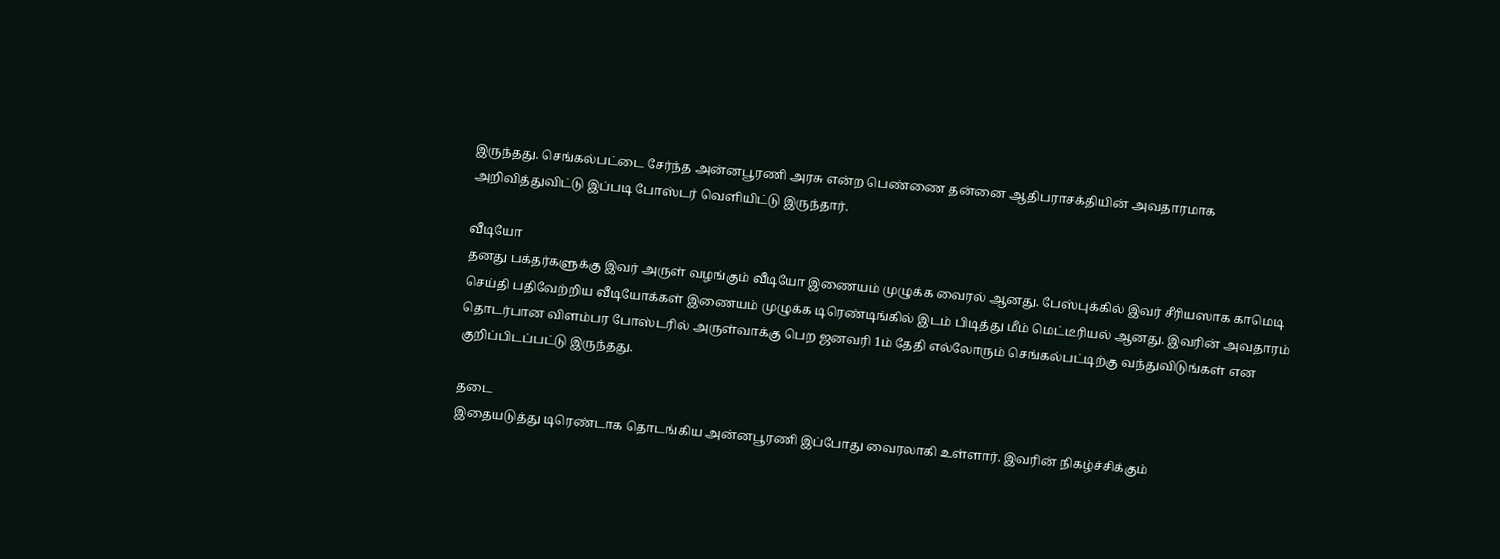இருந்தது. செங்கல்பட்டை சேர்ந்த அன்னபூரணி அரசு என்ற பெண்ணை தன்னை ஆதிபராசக்தியின் அவதாரமாக அறிவித்துவிட்டு இப்படி போஸ்டர் வெளியிட்டு இருந்தார்.

வீடியோ
தனது பக்தர்களுக்கு இவர் அருள் வழங்கும் வீடியோ இணையம் முழுக்க வைரல் ஆனது. பேஸ்புக்கில் இவர் சீரியஸாக காமெடி செய்தி பதிவேற்றிய வீடியோக்கள் இணையம் முழுக்க டிரெண்டிங்கில் இடம் பிடித்து மீம் மெட்டீரியல் ஆனது. இவரின் அவதாரம் தொடர்பான விளம்பர போஸ்டரில் அருள்வாக்கு பெற ஜனவரி 1ம் தேதி எல்லோரும் செங்கல்பட்டிற்கு வந்துவிடுங்கள் என குறிப்பிடப்பட்டு இருந்தது.

தடை
இதையடுத்து டிரெண்டாக தொடங்கிய அன்னபூரணி இப்போது வைரலாகி உள்ளார். இவரின் நிகழ்ச்சிக்கும்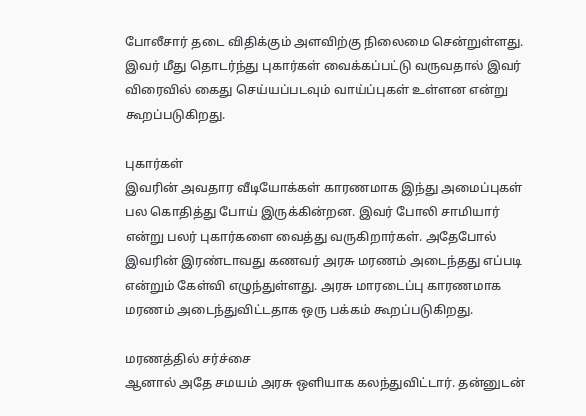போலீசார் தடை விதிக்கும் அளவிற்கு நிலைமை சென்றுள்ளது. இவர் மீது தொடர்ந்து புகார்கள் வைக்கப்பட்டு வருவதால் இவர் விரைவில் கைது செய்யப்படவும் வாய்ப்புகள் உள்ளன என்று கூறப்படுகிறது.

புகார்கள்
இவரின் அவதார வீடியோக்கள் காரணமாக இந்து அமைப்புகள் பல கொதித்து போய் இருக்கின்றன. இவர் போலி சாமியார் என்று பலர் புகார்களை வைத்து வருகிறார்கள். அதேபோல் இவரின் இரண்டாவது கணவர் அரசு மரணம் அடைந்தது எப்படி என்றும் கேள்வி எழுந்துள்ளது. அரசு மாரடைப்பு காரணமாக மரணம் அடைந்துவிட்டதாக ஒரு பக்கம் கூறப்படுகிறது.

மரணத்தில் சர்ச்சை
ஆனால் அதே சமயம் அரசு ஒளியாக கலந்துவிட்டார். தன்னுடன்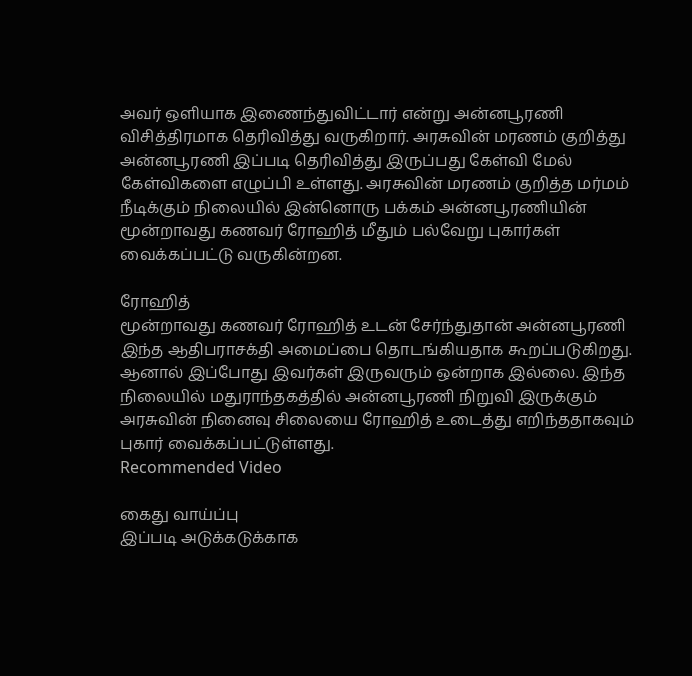அவர் ஒளியாக இணைந்துவிட்டார் என்று அன்னபூரணி விசித்திரமாக தெரிவித்து வருகிறார். அரசுவின் மரணம் குறித்து அன்னபூரணி இப்படி தெரிவித்து இருப்பது கேள்வி மேல் கேள்விகளை எழுப்பி உள்ளது. அரசுவின் மரணம் குறித்த மர்மம் நீடிக்கும் நிலையில் இன்னொரு பக்கம் அன்னபூரணியின் மூன்றாவது கணவர் ரோஹித் மீதும் பல்வேறு புகார்கள் வைக்கப்பட்டு வருகின்றன.

ரோஹித்
மூன்றாவது கணவர் ரோஹித் உடன் சேர்ந்துதான் அன்னபூரணி இந்த ஆதிபராசக்தி அமைப்பை தொடங்கியதாக கூறப்படுகிறது. ஆனால் இப்போது இவர்கள் இருவரும் ஒன்றாக இல்லை. இந்த நிலையில் மதுராந்தகத்தில் அன்னபூரணி நிறுவி இருக்கும் அரசுவின் நினைவு சிலையை ரோஹித் உடைத்து எறிந்ததாகவும் புகார் வைக்கப்பட்டுள்ளது.
Recommended Video

கைது வாய்ப்பு
இப்படி அடுக்கடுக்காக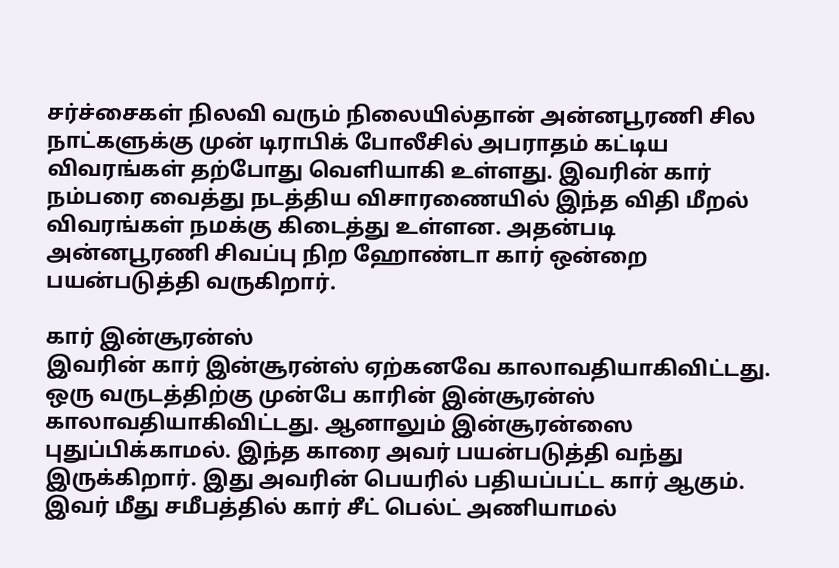சர்ச்சைகள் நிலவி வரும் நிலையில்தான் அன்னபூரணி சில நாட்களுக்கு முன் டிராபிக் போலீசில் அபராதம் கட்டிய விவரங்கள் தற்போது வெளியாகி உள்ளது. இவரின் கார் நம்பரை வைத்து நடத்திய விசாரணையில் இந்த விதி மீறல் விவரங்கள் நமக்கு கிடைத்து உள்ளன. அதன்படி அன்னபூரணி சிவப்பு நிற ஹோண்டா கார் ஒன்றை பயன்படுத்தி வருகிறார்.

கார் இன்சூரன்ஸ்
இவரின் கார் இன்சூரன்ஸ் ஏற்கனவே காலாவதியாகிவிட்டது. ஒரு வருடத்திற்கு முன்பே காரின் இன்சூரன்ஸ் காலாவதியாகிவிட்டது. ஆனாலும் இன்சூரன்ஸை புதுப்பிக்காமல். இந்த காரை அவர் பயன்படுத்தி வந்து இருக்கிறார். இது அவரின் பெயரில் பதியப்பட்ட கார் ஆகும். இவர் மீது சமீபத்தில் கார் சீட் பெல்ட் அணியாமல்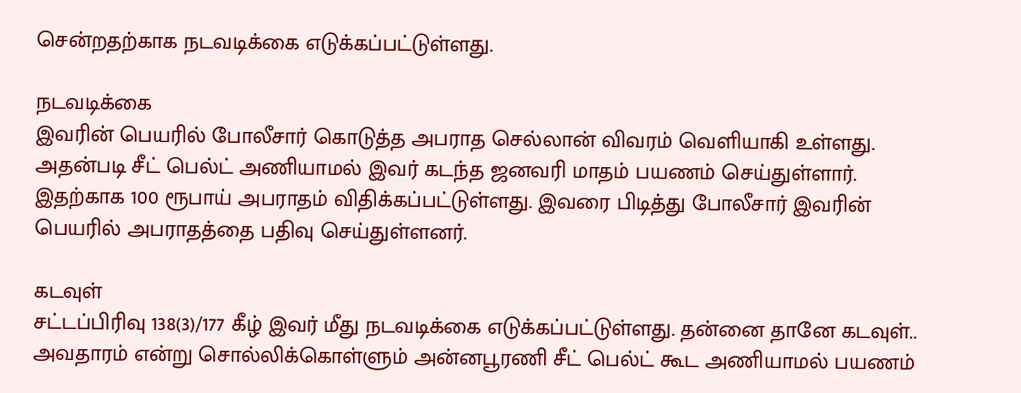சென்றதற்காக நடவடிக்கை எடுக்கப்பட்டுள்ளது.

நடவடிக்கை
இவரின் பெயரில் போலீசார் கொடுத்த அபராத செல்லான் விவரம் வெளியாகி உள்ளது. அதன்படி சீட் பெல்ட் அணியாமல் இவர் கடந்த ஜனவரி மாதம் பயணம் செய்துள்ளார். இதற்காக 100 ரூபாய் அபராதம் விதிக்கப்பட்டுள்ளது. இவரை பிடித்து போலீசார் இவரின் பெயரில் அபராதத்தை பதிவு செய்துள்ளனர்.

கடவுள்
சட்டப்பிரிவு 138(3)/177 கீழ் இவர் மீது நடவடிக்கை எடுக்கப்பட்டுள்ளது. தன்னை தானே கடவுள்.. அவதாரம் என்று சொல்லிக்கொள்ளும் அன்னபூரணி சீட் பெல்ட் கூட அணியாமல் பயணம்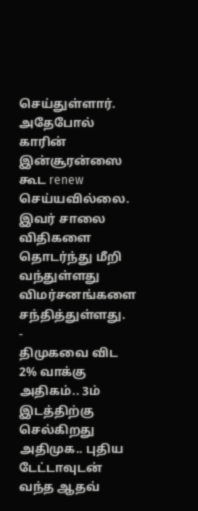செய்துள்ளார். அதேபோல் காரின் இன்சூரன்ஸை கூட renew செய்யவில்லை. இவர் சாலை விதிகளை தொடர்ந்து மீறி வந்துள்ளது விமர்சனங்களை சந்தித்துள்ளது.
-
திமுகவை விட 2% வாக்கு அதிகம்.. 3ம் இடத்திற்கு செல்கிறது அதிமுக.. புதிய டேட்டாவுடன் வந்த ஆதவ்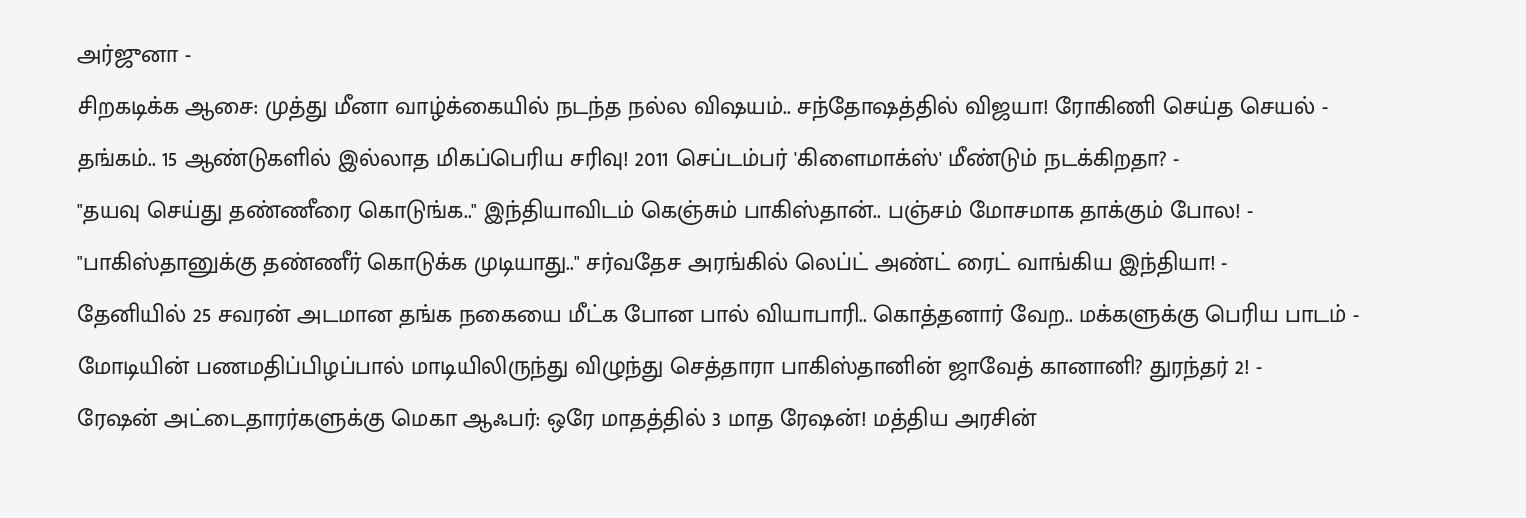அர்ஜுனா -
சிறகடிக்க ஆசை: முத்து மீனா வாழ்க்கையில் நடந்த நல்ல விஷயம்.. சந்தோஷத்தில் விஜயா! ரோகிணி செய்த செயல் -
தங்கம்.. 15 ஆண்டுகளில் இல்லாத மிகப்பெரிய சரிவு! 2011 செப்டம்பர் 'கிளைமாக்ஸ்' மீண்டும் நடக்கிறதா? -
"தயவு செய்து தண்ணீரை கொடுங்க.." இந்தியாவிடம் கெஞ்சும் பாகிஸ்தான்.. பஞ்சம் மோசமாக தாக்கும் போல! -
"பாகிஸ்தானுக்கு தண்ணீர் கொடுக்க முடியாது.." சர்வதேச அரங்கில் லெப்ட் அண்ட் ரைட் வாங்கிய இந்தியா! -
தேனியில் 25 சவரன் அடமான தங்க நகையை மீட்க போன பால் வியாபாரி.. கொத்தனார் வேற.. மக்களுக்கு பெரிய பாடம் -
மோடியின் பணமதிப்பிழப்பால் மாடியிலிருந்து விழுந்து செத்தாரா பாகிஸ்தானின் ஜாவேத் கானானி? துரந்தர் 2! -
ரேஷன் அட்டைதாரர்களுக்கு மெகா ஆஃபர்: ஒரே மாதத்தில் 3 மாத ரேஷன்! மத்திய அரசின்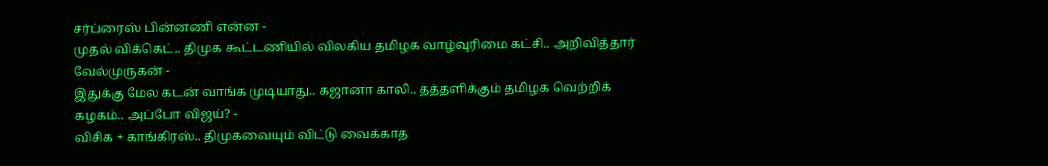சர்ப்ரைஸ் பின்னணி என்ன -
முதல் விக்கெட்.. திமுக கூட்டணியில் விலகிய தமிழக வாழ்வுரிமை கட்சி.. அறிவித்தார் வேல்முருகன் -
இதுக்கு மேல கடன் வாங்க முடியாது.. கஜானா காலி.. தத்தளிக்கும் தமிழக வெற்றிக் கழகம்.. அப்போ விஜய்? -
விசிக + காங்கிரஸ்.. திமுகவையும் விட்டு வைக்காத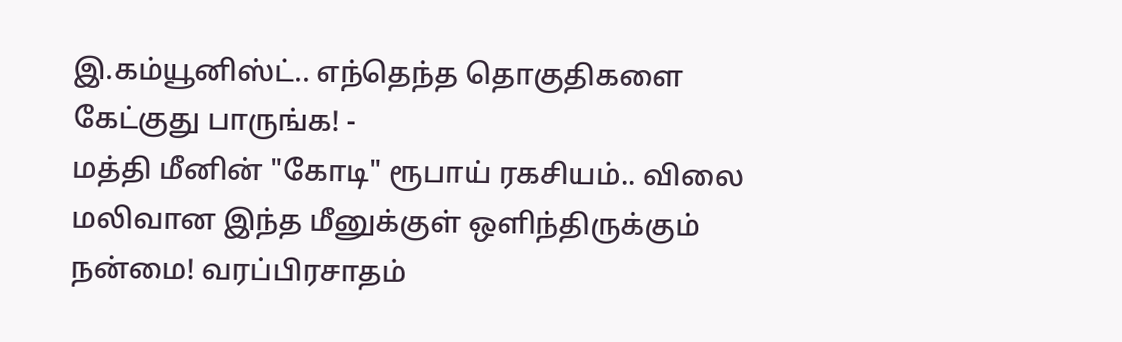இ.கம்யூனிஸ்ட்.. எந்தெந்த தொகுதிகளை கேட்குது பாருங்க! -
மத்தி மீனின் "கோடி" ரூபாய் ரகசியம்.. விலை மலிவான இந்த மீனுக்குள் ஒளிந்திருக்கும் நன்மை! வரப்பிரசாதம்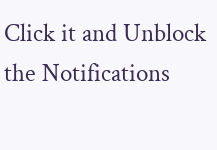Click it and Unblock the Notifications